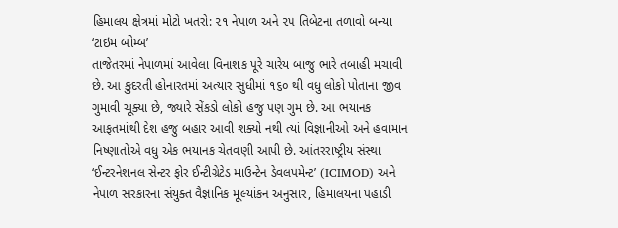હિમાલય ક્ષેત્રમાં મોટો ખતરો: ૨૧ નેપાળ અને ૨૫ તિબેટના તળાવો બન્યા ‘ટાઇમ બોમ્બ’
તાજેતરમાં નેપાળમાં આવેલા વિનાશક પૂરે ચારેય બાજુ ભારે તબાહી મચાવી છે. આ કુદરતી હોનારતમાં અત્યાર સુધીમાં ૧૬૦ થી વધુ લોકો પોતાના જીવ ગુમાવી ચૂક્યા છે, જ્યારે સેંકડો લોકો હજુ પણ ગુમ છે. આ ભયાનક આફતમાંથી દેશ હજુ બહાર આવી શક્યો નથી ત્યાં વિજ્ઞાનીઓ અને હવામાન નિષ્ણાતોએ વધુ એક ભયાનક ચેતવણી આપી છે. આંતરરાષ્ટ્રીય સંસ્થા ‘ઈન્ટરનેશનલ સેન્ટર ફોર ઈન્ટીગ્રેટેડ માઉન્ટેન ડેવલપમેન્ટ’ (ICIMOD) અને નેપાળ સરકારના સંયુક્ત વૈજ્ઞાનિક મૂલ્યાંકન અનુસાર, હિમાલયના પહાડી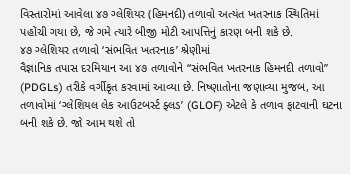વિસ્તારોમાં આવેલા ૪૭ ગ્લેશિયર (હિમનદી) તળાવો અત્યંત ખતરનાક સ્થિતિમાં પહોંચી ગયા છે, જે ગમે ત્યારે બીજી મોટી આપત્તિનું કારણ બની શકે છે.
૪૭ ગ્લેશિયર તળાવો ‘સંભવિત ખતરનાક’ શ્રેણીમાં
વૈજ્ઞાનિક તપાસ દરમિયાન આ ૪૭ તળાવોને “સંભવિત ખતરનાક હિમનદી તળાવો” (PDGLs) તરીકે વર્ગીકૃત કરવામાં આવ્યા છે. નિષ્ણાતોના જણાવ્યા મુજબ, આ તળાવોમાં ‘ગ્લેશિયલ લેક આઉટબર્સ્ટ ફ્લડ’ (GLOF) એટલે કે તળાવ ફાટવાની ઘટના બની શકે છે. જો આમ થશે તો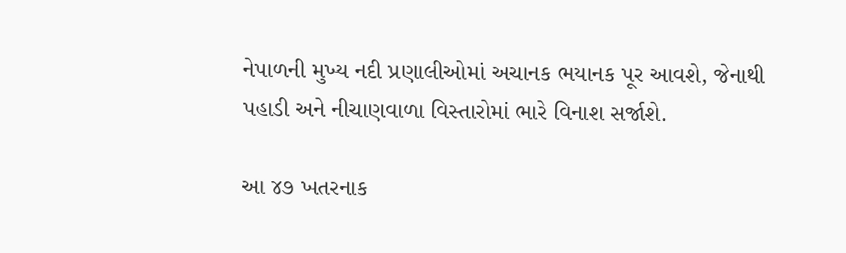નેપાળની મુખ્ય નદી પ્રણાલીઓમાં અચાનક ભયાનક પૂર આવશે, જેનાથી પહાડી અને નીચાણવાળા વિસ્તારોમાં ભારે વિનાશ સર્જાશે.

આ ૪૭ ખતરનાક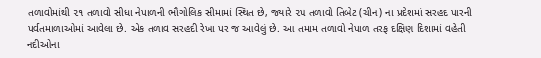તળાવોમાંથી ૨૧ તળાવો સીધા નેપાળની ભૌગોલિક સીમામાં સ્થિત છે, જ્યારે ૨૫ તળાવો તિબેટ (ચીન) ના પ્રદેશમાં સરહદ પારની પર્વતમાળાઓમાં આવેલા છે. એક તળાવ સરહદી રેખા પર જ આવેલું છે. આ તમામ તળાવો નેપાળ તરફ દક્ષિણ દિશામાં વહેતી નદીઓના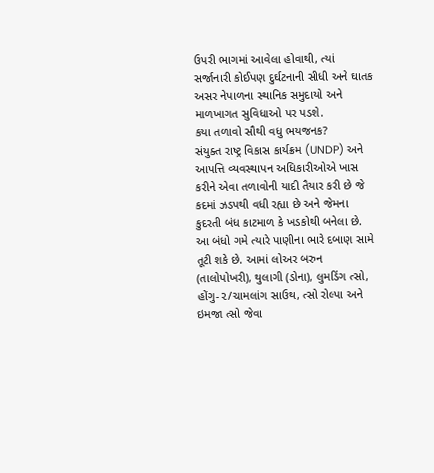ઉપરી ભાગમાં આવેલા હોવાથી, ત્યાં સર્જાનારી કોઈપણ દુર્ઘટનાની સીધી અને ઘાતક અસર નેપાળના સ્થાનિક સમુદાયો અને માળખાગત સુવિધાઓ પર પડશે.
કયા તળાવો સૌથી વધુ ભયજનક?
સંયુક્ત રાષ્ટ્ર વિકાસ કાર્યક્રમ (UNDP) અને આપત્તિ વ્યવસ્થાપન અધિકારીઓએ ખાસ કરીને એવા તળાવોની યાદી તૈયાર કરી છે જે કદમાં ઝડપથી વધી રહ્યા છે અને જેમના કુદરતી બંધ કાટમાળ કે ખડકોથી બનેલા છે. આ બંધો ગમે ત્યારે પાણીના ભારે દબાણ સામે તૂટી શકે છે. આમાં લોઅર બરુન (તાલોપોખરી), થુલાગી (ડોના), લુમડિંગ ત્સો, હોંગુ-૨/ચામલાંગ સાઉથ, ત્સો રોલ્પા અને ઇમજા ત્સો જેવા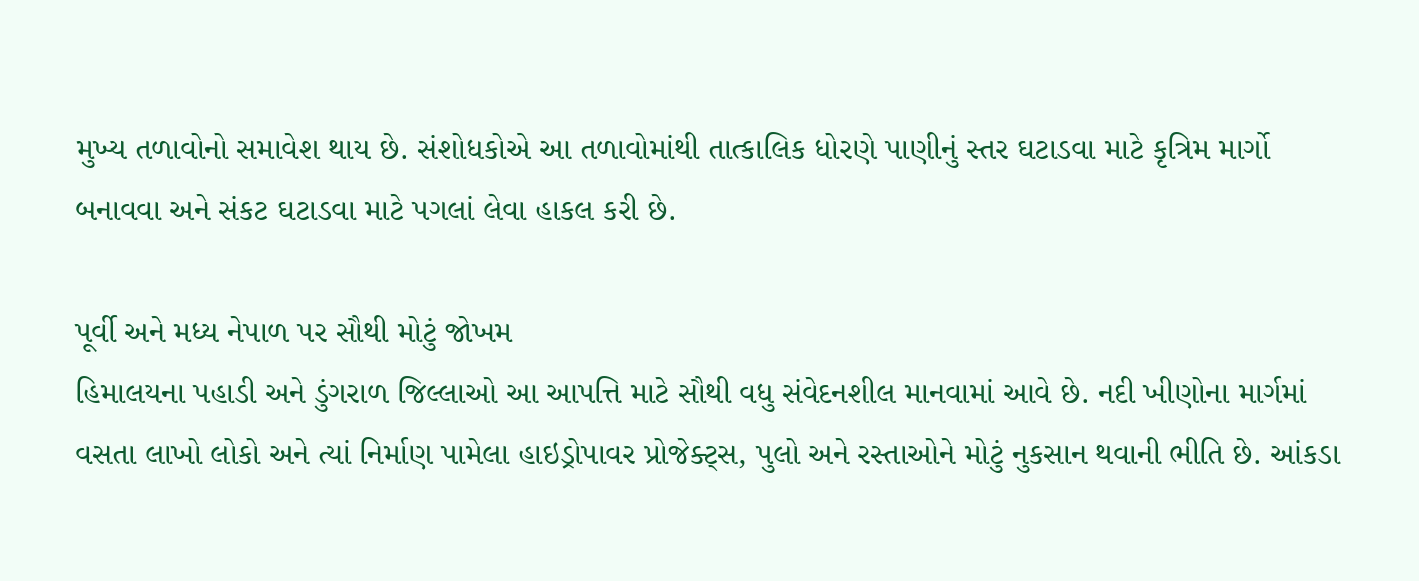મુખ્ય તળાવોનો સમાવેશ થાય છે. સંશોધકોએ આ તળાવોમાંથી તાત્કાલિક ધોરણે પાણીનું સ્તર ઘટાડવા માટે કૃત્રિમ માર્ગો બનાવવા અને સંકટ ઘટાડવા માટે પગલાં લેવા હાકલ કરી છે.

પૂર્વી અને મધ્ય નેપાળ પર સૌથી મોટું જોખમ
હિમાલયના પહાડી અને ડુંગરાળ જિલ્લાઓ આ આપત્તિ માટે સૌથી વધુ સંવેદનશીલ માનવામાં આવે છે. નદી ખીણોના માર્ગમાં વસતા લાખો લોકો અને ત્યાં નિર્માણ પામેલા હાઇડ્રોપાવર પ્રોજેક્ટ્સ, પુલો અને રસ્તાઓને મોટું નુકસાન થવાની ભીતિ છે. આંકડા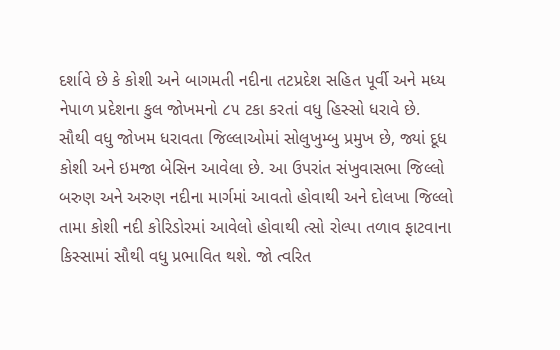દર્શાવે છે કે કોશી અને બાગમતી નદીના તટપ્રદેશ સહિત પૂર્વી અને મધ્ય નેપાળ પ્રદેશના કુલ જોખમનો ૮૫ ટકા કરતાં વધુ હિસ્સો ધરાવે છે.
સૌથી વધુ જોખમ ધરાવતા જિલ્લાઓમાં સોલુખુમ્બુ પ્રમુખ છે, જ્યાં દૂધ કોશી અને ઇમજા બેસિન આવેલા છે. આ ઉપરાંત સંખુવાસભા જિલ્લો બરુણ અને અરુણ નદીના માર્ગમાં આવતો હોવાથી અને દોલખા જિલ્લો તામા કોશી નદી કોરિડોરમાં આવેલો હોવાથી ત્સો રોલ્પા તળાવ ફાટવાના કિસ્સામાં સૌથી વધુ પ્રભાવિત થશે. જો ત્વરિત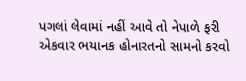પગલાં લેવામાં નહીં આવે તો નેપાળે ફરી એકવાર ભયાનક હોનારતનો સામનો કરવો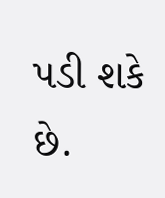પડી શકે છે.